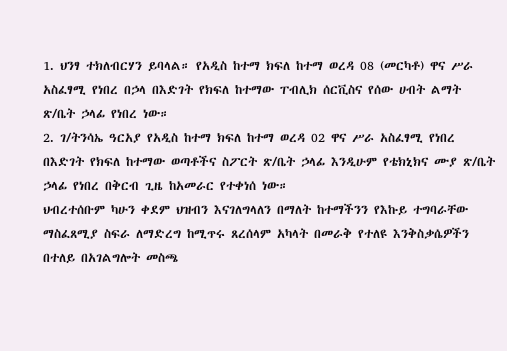1. ህንፃ ተክለብርሃን ይባላል። የአዲስ ከተማ ክፍለ ከተማ ወረዳ 08 (መርካቶ) ዋና ሥራ አስፈፃሚ የነበረ በኃላ በእድገት የክፍለ ከተማው ፐብሊክ ሰርቪስና የሰው ሀብት ልማት ጽ/ቤት ኃላፊ የነበረ ነው።
2. ገ/ትንሳኤ ዓርአያ የአዲስ ከተማ ክፍለ ከተማ ወረዳ 02 ዋና ሥራ አስፈፃሚ የነበረ በእድገት የክፍለ ከተማው ወጣቶችና ስፖርት ጽ/ቤት ኃላፊ እንዲሁም የቴክኒክና ሙያ ጽ/ቤት ኃላፊ የነበረ በቅርብ ጊዜ ከአመራር የተቀነሰ ነው።
ህብረተሰቡም ካሁን ቀደም ህዝብን እናገለግላለን በማለት ከተማችንን የእኩይ ተግባራቸው ማስፈጸሚያ ስፍራ ለማድረግ ከሚጥሩ ጸረሰላም አካላት በመራቅ የተለዩ እንቅስቃሴዎችን በተለይ በአገልግሎት መስጫ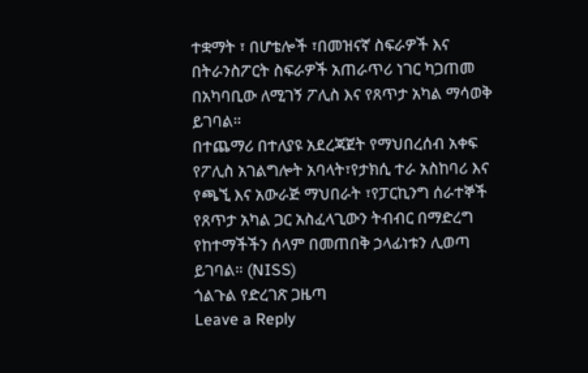ተቋማት ፣ በሆቴሎች ፣በመዝናኛ ስፍራዎች እና በትራንስፖርት ስፍራዎች አጠራጥሪ ነገር ካጋጠመ በአካባቢው ለሚገኝ ፖሊስ እና የጸጥታ አካል ማሳወቅ ይገባል።
በተጨማሪ በተለያዩ አደረጃጀት የማህበረሰብ አቀፍ የፖሊስ አገልግሎት አባላት፣የታክሲ ተራ አስከባሪ እና የጫኚ እና አውራጅ ማህበራት ፣የፓርኪንግ ሰራተኞች የጸጥታ አካል ጋር አስፈላጊውን ትብብር በማድረግ የከተማችችን ሰላም በመጠበቅ ኃላፊነቱን ሊወጣ ይገባል። (NISS)
ጎልጉል የድረገጽ ጋዜጣ
Leave a Reply